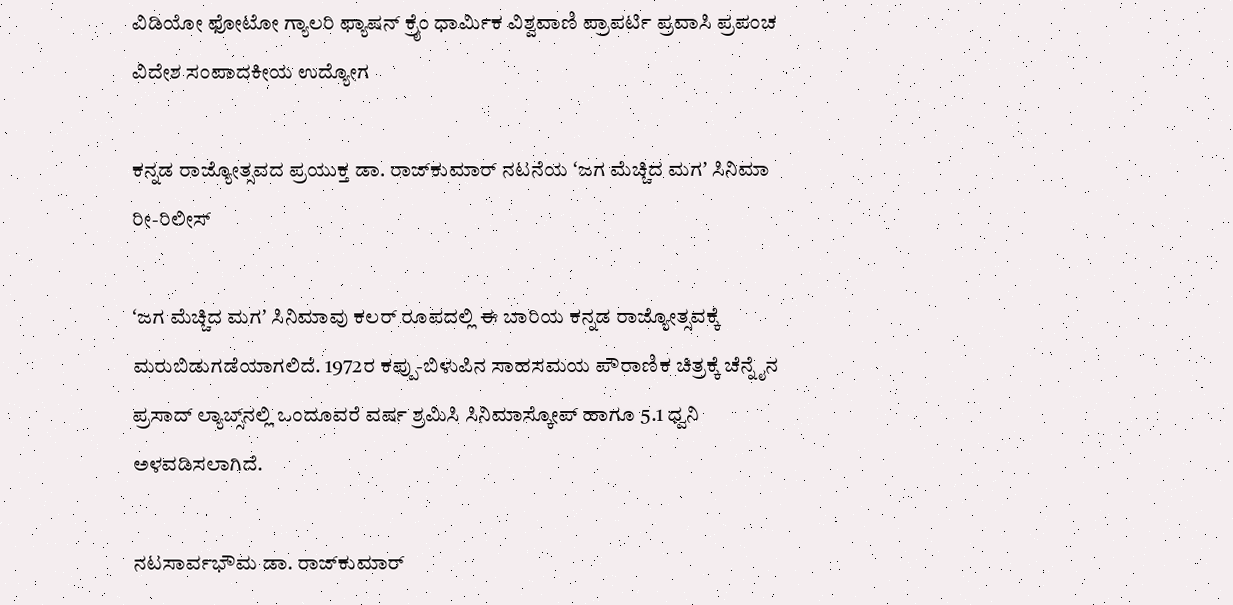ವಿಡಿಯೋ ಫೋಟೋ ಗ್ಯಾಲರಿ ಫ್ಯಾಷನ್ ಕ್ರೈಂ ಧಾರ್ಮಿಕ ವಿಶ್ವವಾಣಿ ಪ್ರಾಪರ್ಟಿ ಪ್ರವಾಸಿ ಪ್ರಪಂಚ ವಿದೇಶ ಸಂಪಾದಕೀಯ ಉದ್ಯೋಗ

ಕನ್ನಡ ರಾಜ್ಯೋತ್ಸವದ ಪ್ರಯುಕ್ತ ಡಾ. ರಾಜ್‌ಕುಮಾರ್ ನಟನೆಯ ʻಜಗ ಮೆಚ್ಚಿದ ಮಗʼ ಸಿನಿಮಾ ರೀ-ರಿಲೀಸ್

ʻಜಗ ಮೆಚ್ಚಿದ ಮಗʼ ಸಿನಿಮಾವು ಕಲರ್‌ ರೂಪದಲ್ಲಿ ಈ ಬಾರಿಯ ಕನ್ನಡ ರಾಜ್ಯೋತ್ಸವಕ್ಕೆ ಮರುಬಿಡುಗಡೆಯಾಗಲಿದೆ. 1972ರ ಕಪ್ಪು-ಬಿಳುಪಿನ ಸಾಹಸಮಯ ಪೌರಾಣಿಕ ಚಿತ್ರಕ್ಕೆ ಚೆನ್ನೈನ ಪ್ರಸಾದ್ ಲ್ಯಾಬ್ಸ್‌ನಲ್ಲಿ ಒಂದೂವರೆ ವರ್ಷ ಶ್ರಮಿಸಿ ಸಿನಿಮಾಸ್ಕೋಪ್ ಹಾಗೂ 5.1 ಧ್ವನಿ ಅಳವಡಿಸಲಾಗಿದೆ.

ನಟಸಾರ್ವಭೌಮ ಡಾ. ರಾಜ್‌ಕುಮಾರ್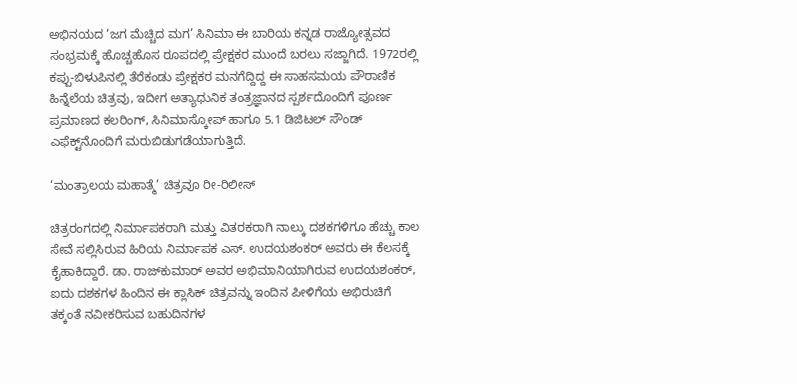ಅಭಿನಯದ ‘ಜಗ ಮೆಚ್ಚಿದ ಮಗ’ ಸಿನಿಮಾ ಈ ಬಾರಿಯ ಕನ್ನಡ ರಾಜ್ಯೋತ್ಸವದ ಸಂಭ್ರಮಕ್ಕೆ ಹೊಚ್ಚಹೊಸ ರೂಪದಲ್ಲಿ ಪ್ರೇಕ್ಷಕರ ಮುಂದೆ ಬರಲು ಸಜ್ಜಾಗಿದೆ. 1972ರಲ್ಲಿ ಕಪ್ಪು-ಬಿಳುಪಿನಲ್ಲಿ ತೆರೆಕಂಡು ಪ್ರೇಕ್ಷಕರ ಮನಗೆದ್ದಿದ್ದ ಈ ಸಾಹಸಮಯ ಪೌರಾಣಿಕ ಹಿನ್ನೆಲೆಯ ಚಿತ್ರವು, ಇದೀಗ ಅತ್ಯಾಧುನಿಕ ತಂತ್ರಜ್ಞಾನದ ಸ್ಪರ್ಶದೊಂದಿಗೆ ಪೂರ್ಣ ಪ್ರಮಾಣದ ಕಲರಿಂಗ್, ಸಿನಿಮಾಸ್ಕೋಪ್ ಹಾಗೂ 5.1 ಡಿಜಿಟಲ್ ಸೌಂಡ್ ಎಫೆಕ್ಟ್‌ನೊಂದಿಗೆ ಮರುಬಿಡುಗಡೆಯಾಗುತ್ತಿದೆ.

‘ಮಂತ್ರಾಲಯ ಮಹಾತ್ಮೆ’ ಚಿತ್ರವೂ ರೀ-ರಿಲೀಸ್‌

ಚಿತ್ರರಂಗದಲ್ಲಿ ನಿರ್ಮಾಪಕರಾಗಿ ಮತ್ತು ವಿತರಕರಾಗಿ ನಾಲ್ಕು ದಶಕಗಳಿಗೂ ಹೆಚ್ಚು ಕಾಲ ಸೇವೆ ಸಲ್ಲಿಸಿರುವ ಹಿರಿಯ ನಿರ್ಮಾಪಕ ಎಸ್. ಉದಯಶಂಕರ್ ಅವರು ಈ ಕೆಲಸಕ್ಕೆ ಕೈಹಾಕಿದ್ದಾರೆ. ಡಾ. ರಾಜ್‌ಕುಮಾರ್ ಅವರ ಅಭಿಮಾನಿಯಾಗಿರುವ ಉದಯಶಂಕರ್, ಐದು ದಶಕಗಳ ಹಿಂದಿನ ಈ ಕ್ಲಾಸಿಕ್ ಚಿತ್ರವನ್ನು ಇಂದಿನ ಪೀಳಿಗೆಯ ಅಭಿರುಚಿಗೆ ತಕ್ಕಂತೆ ನವೀಕರಿಸುವ ಬಹುದಿನಗಳ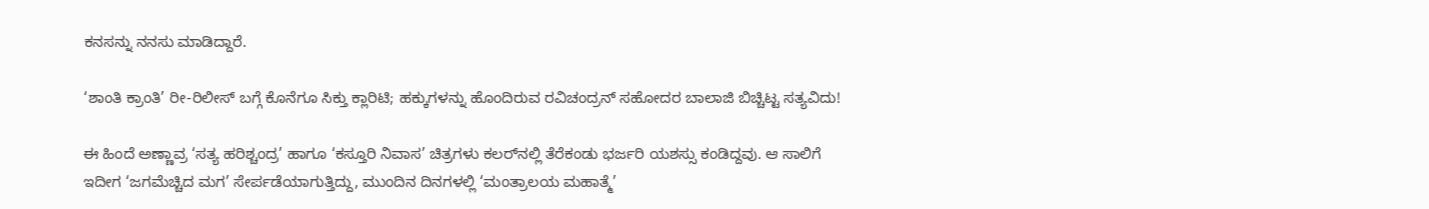ಕನಸನ್ನು ನನಸು ಮಾಡಿದ್ದಾರೆ.

‘ಶಾಂತಿ ಕ್ರಾಂತಿ’ ರೀ-ರಿಲೀಸ್‌ ಬಗ್ಗೆ ಕೊನೆಗೂ ಸಿಕ್ತು ಕ್ಲಾರಿಟಿ; ಹಕ್ಕುಗಳನ್ನು ಹೊಂದಿರುವ ರವಿಚಂದ್ರನ್‌ ಸಹೋದರ ಬಾಲಾಜಿ ಬಿಚ್ಚಿಟ್ಟ ಸತ್ಯವಿದು!

ಈ ಹಿಂದೆ ಅಣ್ಣಾವ್ರ ‘ಸತ್ಯ ಹರಿಶ್ಚಂದ್ರ’ ಹಾಗೂ ‘ಕಸ್ತೂರಿ ನಿವಾಸ’ ಚಿತ್ರಗಳು ಕಲರ್‌ನಲ್ಲಿ ತೆರೆಕಂಡು ಭರ್ಜರಿ ಯಶಸ್ಸು ಕಂಡಿದ್ದವು. ಆ ಸಾಲಿಗೆ ಇದೀಗ ‘ಜಗಮೆಚ್ಚಿದ ಮಗ’ ಸೇರ್ಪಡೆಯಾಗುತ್ತಿದ್ದು, ಮುಂದಿನ ದಿನಗಳಲ್ಲಿ ‘ಮಂತ್ರಾಲಯ ಮಹಾತ್ಮೆ’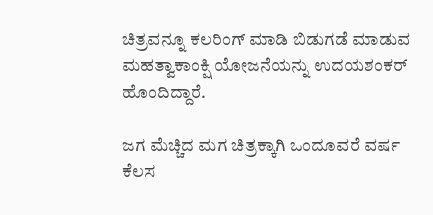ಚಿತ್ರವನ್ನೂ ಕಲರಿಂಗ್ ಮಾಡಿ ಬಿಡುಗಡೆ ಮಾಡುವ ಮಹತ್ವಾಕಾಂಕ್ಷಿ ಯೋಜನೆಯನ್ನು ಉದಯಶಂಕರ್ ಹೊಂದಿದ್ದಾರೆ.

ಜಗ ಮೆಚ್ಚಿದ ಮಗ ಚಿತ್ರಕ್ಕಾಗಿ ಒಂದೂವರೆ ವರ್ಷ ಕೆಲಸ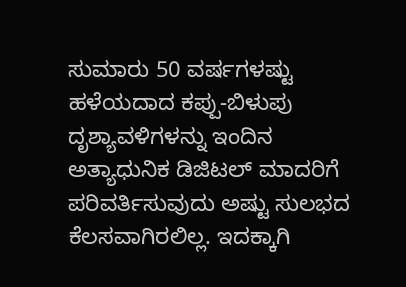ಸುಮಾರು 50 ವರ್ಷಗಳಷ್ಟು ಹಳೆಯದಾದ ಕಪ್ಪು-ಬಿಳುಪು ದೃಶ್ಯಾವಳಿಗಳನ್ನು ಇಂದಿನ ಅತ್ಯಾಧುನಿಕ ಡಿಜಿಟಲ್ ಮಾದರಿಗೆ ಪರಿವರ್ತಿಸುವುದು ಅಷ್ಟು ಸುಲಭದ ಕೆಲಸವಾಗಿರಲಿಲ್ಲ. ಇದಕ್ಕಾಗಿ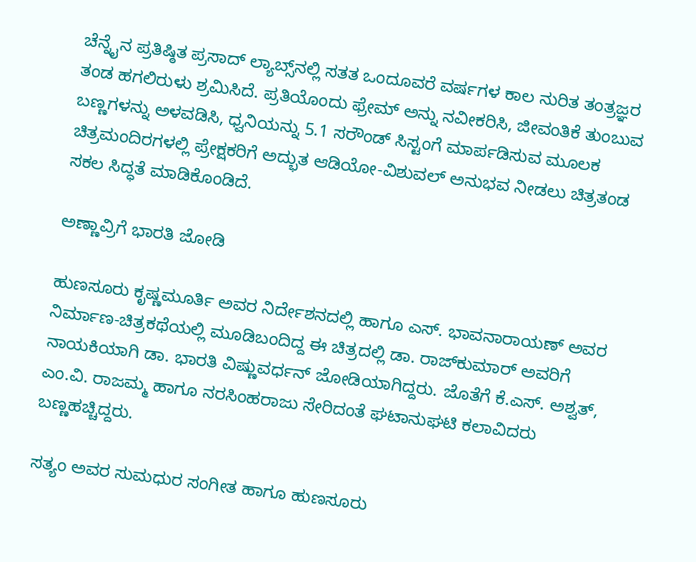ಚೆನ್ನೈನ ಪ್ರತಿಷ್ಠಿತ ಪ್ರಸಾದ್ ಲ್ಯಾಬ್ಸ್‌ನಲ್ಲಿ ಸತತ ಒಂದೂವರೆ ವರ್ಷಗಳ ಕಾಲ ನುರಿತ ತಂತ್ರಜ್ಞರ ತಂಡ ಹಗಲಿರುಳು ಶ್ರಮಿಸಿದೆ. ಪ್ರತಿಯೊಂದು ಫ್ರೇಮ್‌ ಅನ್ನು ನವೀಕರಿಸಿ, ಜೀವಂತಿಕೆ ತುಂಬುವ ಬಣ್ಣಗಳನ್ನು ಅಳವಡಿಸಿ, ಧ್ವನಿಯನ್ನು 5.1 ಸರೌಂಡ್ ಸಿಸ್ಟಂಗೆ ಮಾರ್ಪಡಿಸುವ ಮೂಲಕ ಚಿತ್ರಮಂದಿರಗಳಲ್ಲಿ ಪ್ರೇಕ್ಷಕರಿಗೆ ಅದ್ಭುತ ಆಡಿಯೋ-ವಿಶುವಲ್ ಅನುಭವ ನೀಡಲು ಚಿತ್ರತಂಡ ಸಕಲ ಸಿದ್ಧತೆ ಮಾಡಿಕೊಂಡಿದೆ.

ಅಣ್ಣಾವ್ರಿಗೆ ಭಾರತಿ ಜೋಡಿ

ಹುಣಸೂರು ಕೃಷ್ಣಮೂರ್ತಿ ಅವರ ನಿರ್ದೇಶನದಲ್ಲಿ ಹಾಗೂ ಎಸ್. ಭಾವನಾರಾಯಣ್ ಅವರ ನಿರ್ಮಾಣ-ಚಿತ್ರಕಥೆಯಲ್ಲಿ ಮೂಡಿಬಂದಿದ್ದ ಈ ಚಿತ್ರದಲ್ಲಿ ಡಾ. ರಾಜ್‌ಕುಮಾರ್ ಅವರಿಗೆ ನಾಯಕಿಯಾಗಿ ಡಾ. ಭಾರತಿ ವಿಷ್ಣುವರ್ಧನ್‌ ಜೋಡಿಯಾಗಿದ್ದರು. ಜೊತೆಗೆ ಕೆ.ಎಸ್. ಅಶ್ವತ್, ಎಂ.ವಿ. ರಾಜಮ್ಮ ಹಾಗೂ ನರಸಿಂಹರಾಜು ಸೇರಿದಂತೆ ಘಟಾನುಘಟಿ ಕಲಾವಿದರು ಬಣ್ಣಹಚ್ಚಿದ್ದರು.

ಸತ್ಯಂ ಅವರ ಸುಮಧುರ ಸಂಗೀತ ಹಾಗೂ ಹುಣಸೂರು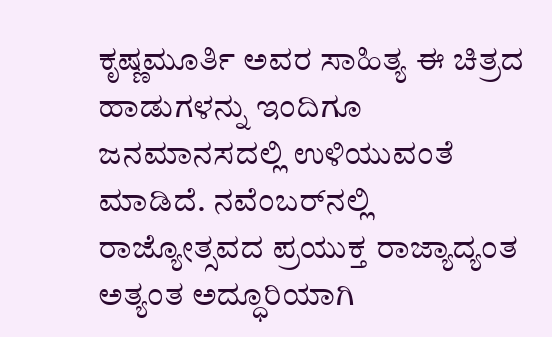ಕೃಷ್ಣಮೂರ್ತಿ ಅವರ ಸಾಹಿತ್ಯ ಈ ಚಿತ್ರದ ಹಾಡುಗಳನ್ನು ಇಂದಿಗೂ ಜನಮಾನಸದಲ್ಲಿ ಉಳಿಯುವಂತೆ ಮಾಡಿದೆ. ನವೆಂಬರ್‌ನಲ್ಲಿ ರಾಜ್ಯೋತ್ಸವದ ಪ್ರಯುಕ್ತ ರಾಜ್ಯಾದ್ಯಂತ ಅತ್ಯಂತ ಅದ್ಧೂರಿಯಾಗಿ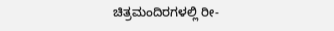ಚಿತ್ರಮಂದಿರಗಳಲ್ಲಿ ರೀ-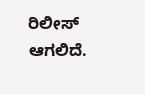ರಿಲೀಸ್ ಆಗಲಿದೆ.